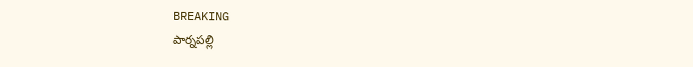BREAKING
పార్నపల్లి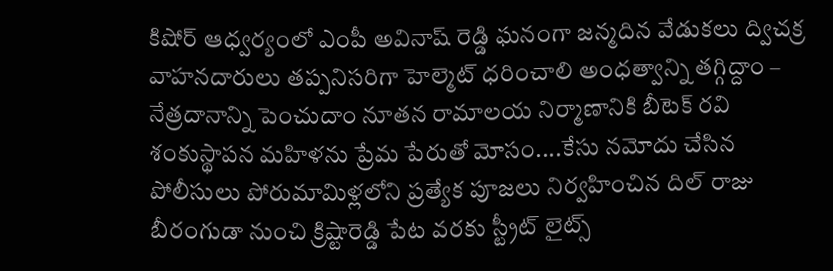కిషోర్ ఆధ్వర్యంలో ఎంపీ అవినాష్ రెడ్డి ఘనంగా జన్మదిన వేడుకలు ద్విచక్ర వాహనదారులు తప్పనిసరిగా హెల్మెట్ ధరించాలి అంధత్వాన్ని తగ్గిద్దాం – నేత్రదానాన్ని పెంచుదాం నూతన రామాలయ నిర్మాణానికి బీటెక్ రవి శంకుస్థాపన మహిళను ప్రేమ పేరుతో మోసం....కేసు నమోదు చేసిన పోలీసులు పోరుమామిళ్లలోని ప్రత్యేక పూజలు నిర్వహించిన దిల్ రాజు బీరంగుడా నుంచి క్రిష్టారెడ్డి పేట వరకు స్ట్రీట్ లైట్స్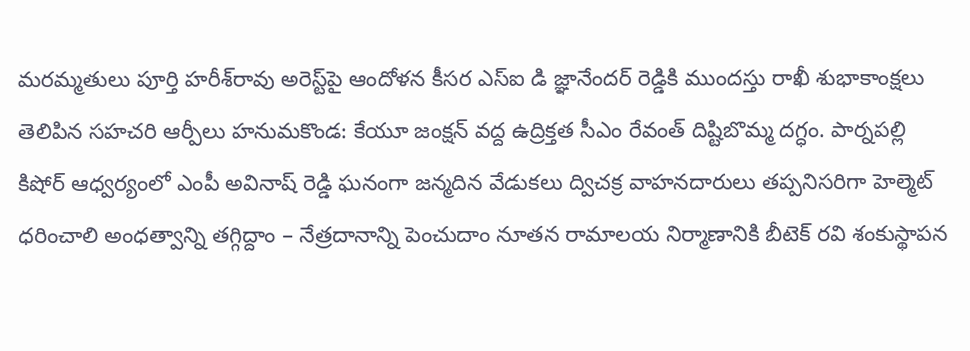మరమ్మతులు పూర్తి హరీశ్‌రావు అరెస్ట్‌పై ఆందోళన కీసర ఎస్ఐ డి జ్ఞానేందర్ రెడ్డికి ముందస్తు రాఖీ శుభాకాంక్షలు తెలిపిన సహచరి ఆర్పీలు హనుమకొండ: కేయూ జంక్షన్ వద్ద ఉద్రిక్తత సీఎం రేవంత్ దిష్టిబొమ్మ దగ్ధం. పార్నపల్లి కిషోర్ ఆధ్వర్యంలో ఎంపీ అవినాష్ రెడ్డి ఘనంగా జన్మదిన వేడుకలు ద్విచక్ర వాహనదారులు తప్పనిసరిగా హెల్మెట్ ధరించాలి అంధత్వాన్ని తగ్గిద్దాం – నేత్రదానాన్ని పెంచుదాం నూతన రామాలయ నిర్మాణానికి బీటెక్ రవి శంకుస్థాపన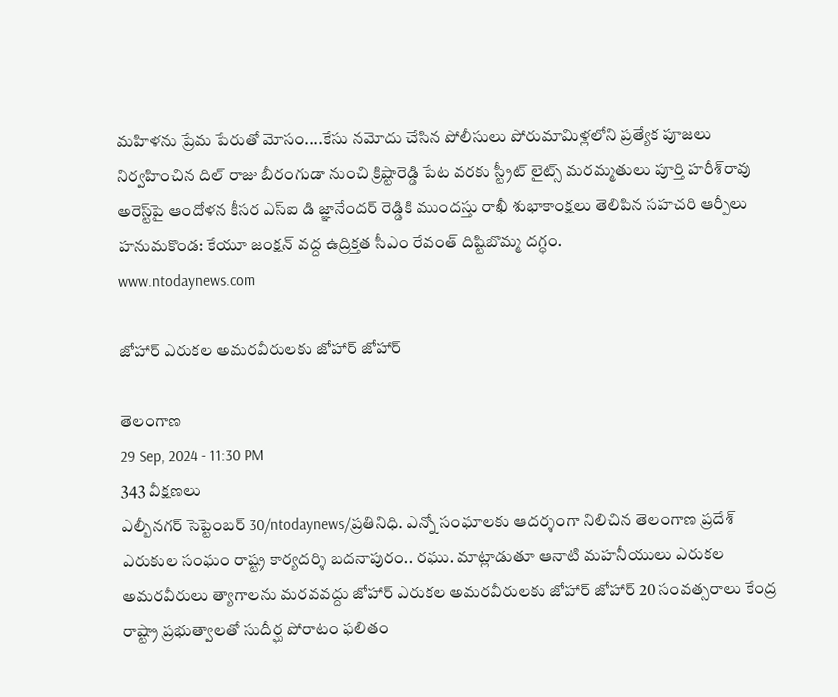మహిళను ప్రేమ పేరుతో మోసం....కేసు నమోదు చేసిన పోలీసులు పోరుమామిళ్లలోని ప్రత్యేక పూజలు నిర్వహించిన దిల్ రాజు బీరంగుడా నుంచి క్రిష్టారెడ్డి పేట వరకు స్ట్రీట్ లైట్స్ మరమ్మతులు పూర్తి హరీశ్‌రావు అరెస్ట్‌పై ఆందోళన కీసర ఎస్ఐ డి జ్ఞానేందర్ రెడ్డికి ముందస్తు రాఖీ శుభాకాంక్షలు తెలిపిన సహచరి ఆర్పీలు హనుమకొండ: కేయూ జంక్షన్ వద్ద ఉద్రిక్తత సీఎం రేవంత్ దిష్టిబొమ్మ దగ్ధం.
www.ntodaynews.com

జోహార్ ఎరుకల అమరవీరులకు జోహార్ జోహార్

తెలంగాణ
29 Sep, 2024 - 11:30 PM
343 వీక్షణలు
ఎల్బీనగర్ సెప్టెంబర్ 30/ntodaynews/ప్రతినిధి. ఎన్నో సంఘాలకు ఆదర్శంగా నిలిచిన తెలంగాణ ప్రదేశ్ ఎరుకుల సంఘం రాష్ట్ర కార్యదర్శి బదనాపురం.. రఘు. మాట్లాడుతూ ఆనాటి మహనీయులు ఎరుకల అమరవీరులు త్యాగాలను మరవవద్దు జోహార్ ఎరుకల అమరవీరులకు జోహార్ జోహార్ 20 సంవత్సరాలు కేంద్ర రాష్ట్రా ప్రభుత్వాలతో సుదీర్ఘ పోరాటం ఫలితం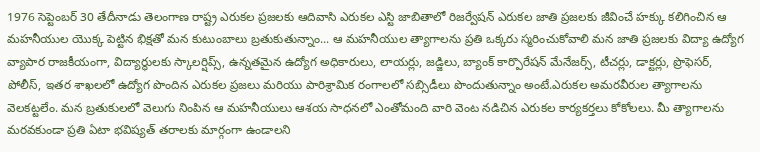1976 సెప్టెంబర్ 30 తేదీనాడు తెలంగాణ రాష్ట్ర ఎరుకల ప్రజలకు ఆదివాసి ఎరుకల ఎస్టి జాబితాలో రిజర్వేషన్ ఎరుకల జాతి ప్రజలకు జీవించే హక్కు కలిగించిన ఆ మహనీయుల యొక్క పెట్టిన భిక్షతో మన కుటుంబాలు బ్రతుకుతున్నాం... ఆ మహనీయుల త్యాగాలను ప్రతి ఒక్కరు స్మరించుకోవాలి మన జాతి ప్రజలకు విద్యా ఉద్యోగ వ్యాపార రాజకీయంగా, విద్యార్థులకు స్కాలర్షిప్స్, ఉన్నతమైన ఉద్యోగ అధికారులు, లాయర్లు, జడ్జిలు, బ్యాంక్ కార్పొరేషన్ మేనేజర్స్, టీచర్లు, డాక్టర్లు, ప్రొఫెసర్, పోలీస్, ఇతర శాఖలలో ఉద్యోగ పొందిన ఎరుకల ప్రజలు మరియు పారిశ్రామిక రంగాలలో సబ్సిడీలు పొందుతున్నాం అంటే.ఎరుకల అమరవీరుల త్యాగాలను వెలకట్టలేం. మన బ్రతుకులలో వెలుగు నింపిన ఆ మహనీయులు ఆశయ సాధనలో ఎంతోమంది వారి వెంట నడిచిన ఎరుకల కార్యకర్తలు కోకోలలు. మీ త్యాగాలను మరవకుండా ప్రతి ఏటా భవిష్యత్ తరాలకు మార్గంగా ఉండాలని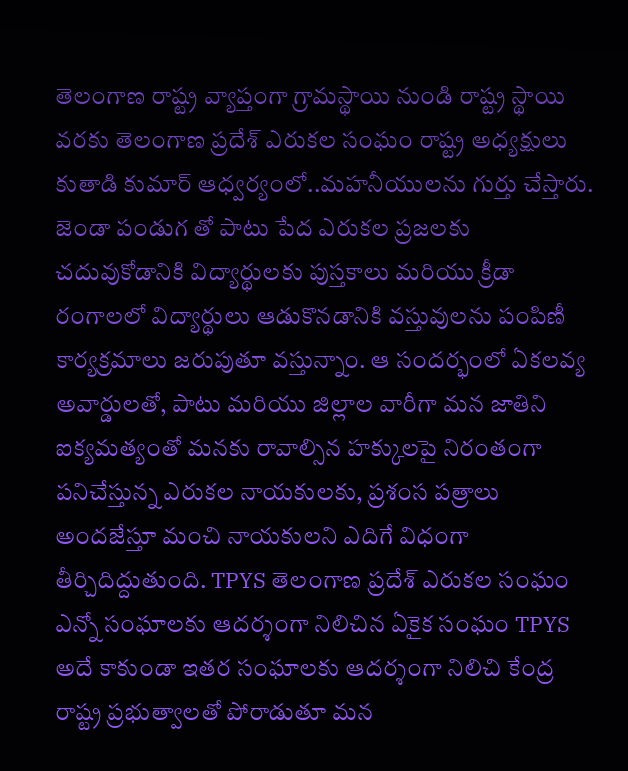తెలంగాణ రాష్ట్ర వ్యాప్తంగా గ్రామస్థాయి నుండి రాష్ట్ర స్థాయి వరకు తెలంగాణ ప్రదేశ్ ఎరుకల సంఘం రాష్ట్ర అధ్యక్షులు కుతాడి కుమార్ ఆధ్వర్యంలో..మహనీయులను గుర్తు చేస్తారు. జెండా పండుగ తో పాటు పేద ఎరుకల ప్రజలకు చదువుకోడానికి విద్యార్థులకు పుస్తకాలు మరియు క్రీడా రంగాలలో విద్యార్థులు ఆడుకొనడానికి వస్తువులను పంపిణీ కార్యక్రమాలు జరుపుతూ వస్తున్నాం. ఆ సందర్భంలో ఏకలవ్య అవార్డులతో, పాటు మరియు జిల్లాల వారీగా మన జాతిని ఐక్యమత్యంతో మనకు రావాల్సిన హక్కులపై నిరంతంగా పనిచేస్తున్న ఎరుకల నాయకులకు, ప్రశంస పత్రాలు అందజేస్తూ మంచి నాయకులని ఎదిగే విధంగా తీర్చిదిద్దుతుంది. TPYS తెలంగాణ ప్రదేశ్ ఎరుకల సంఘం ఎన్నో సంఘాలకు ఆదర్శంగా నిలిచిన ఏకైక సంఘం TPYS అదే కాకుండా ఇతర సంఘాలకు ఆదర్శంగా నిలిచి కేంద్ర రాష్ట్ర ప్రభుత్వాలతో పోరాడుతూ మన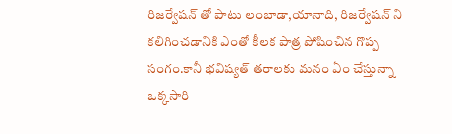రిజర్వేషన్ తో పాటు లంబాడా,యానాది, రిజర్వేషన్ ని కలిగించడానికి ఎంతో కీలక పాత్ర పోషించిన గొప్ప సంగం.కానీ భవిష్యత్ తరాలకు మనం ఏం చేస్తున్నా ఒక్కసారి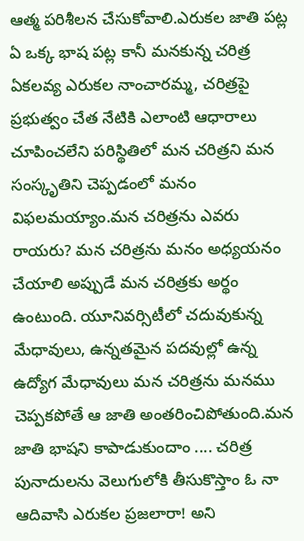ఆత్మ పరిశీలన చేసుకోవాలి.ఎరుకల జాతి పట్ల ఏ ఒక్క భాష పట్ల కానీ మనకున్న చరిత్ర ఏకలవ్య ఎరుకల నాంచారమ్మ, చరిత్రపై ప్రభుత్వం చేత నేటికి ఎలాంటి ఆధారాలు చూపించలేని పరిస్థితిలో మన చరిత్రని మన సంస్కృతిని చెప్పడంలో మనం విఫలమయ్యాం.మన చరిత్రను ఎవరు రాయరు? మన చరిత్రను మనం అధ్యయనం చేయాలి అప్పుడే మన చరిత్రకు అర్థం ఉంటుంది. యూనివర్సిటీలో చదువుకున్న మేధావులు, ఉన్నతమైన పదవుల్లో ఉన్న ఉద్యోగ మేధావులు మన చరిత్రను మనము చెప్పకపోతే ఆ జాతి అంతరించిపోతుంది.మన జాతి భాషని కాపాడుకుందాం .... చరిత్ర పునాదులను వెలుగులోకి తీసుకొస్తాం ఓ నా ఆదివాసి ఎరుకల ప్రజలారా! అని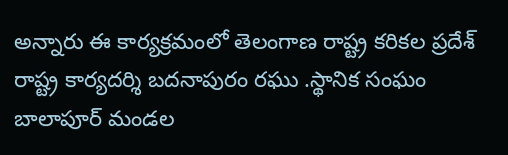అన్నారు ఈ కార్యక్రమంలో తెలంగాణ రాష్ట్ర కరికల ప్రదేశ్ రాష్ట్ర కార్యదర్శి బదనాపురం రఘు .స్థానిక సంఘం బాలాపూర్ మండల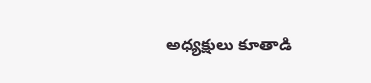అధ్యక్షులు కూతాడి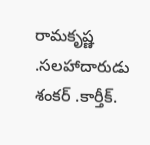రామకృష్ణ .సలహాదారుడు శంకర్ .కార్తీక్.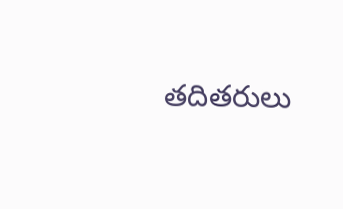తదితరులు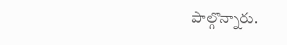పాల్గొన్నారు.